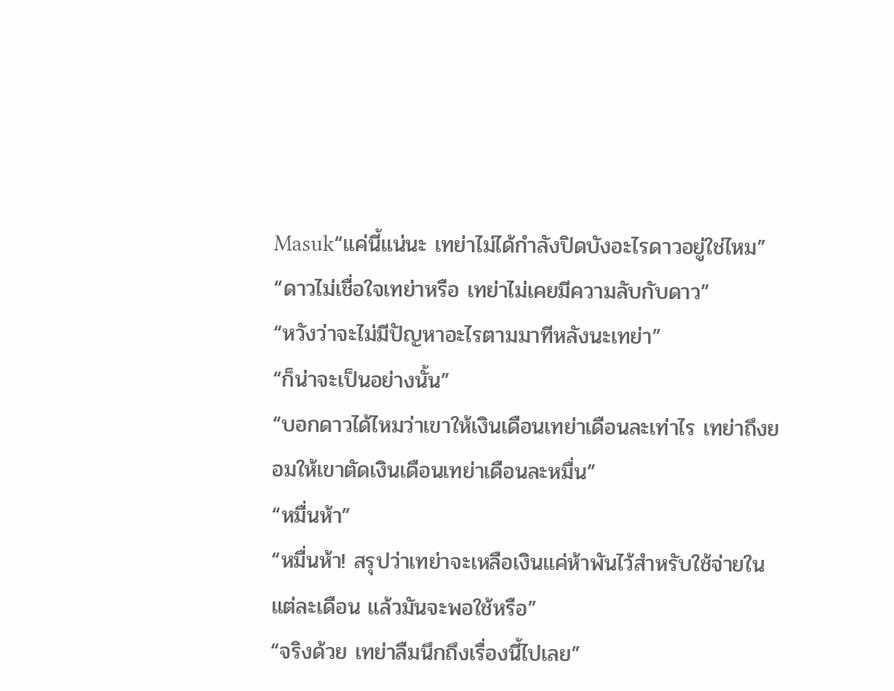Masuk“แค่นี้แน่นะ เทย่าไม่ได้กำลังปิดบังอะไรดาวอยู่ใช่ไหม”
“ดาวไม่เชื่อใจเทย่าหรือ เทย่าไม่เคยมีความลับกับดาว”
“หวังว่าจะไม่มีปัญหาอะไรตามมาทีหลังนะเทย่า”
“ก็น่าจะเป็นอย่างนั้น”
“บอกดาวได้ไหมว่าเขาให้เงินเดือนเทย่าเดือนละเท่าไร เทย่าถึงยอมให้เขาตัดเงินเดือนเทย่าเดือนละหมื่น”
“หมื่นห้า”
“หมื่นห้า! สรุปว่าเทย่าจะเหลือเงินแค่ห้าพันไว้สำหรับใช้จ่ายในแต่ละเดือน แล้วมันจะพอใช้หรือ”
“จริงด้วย เทย่าลืมนึกถึงเรื่องนี้ไปเลย”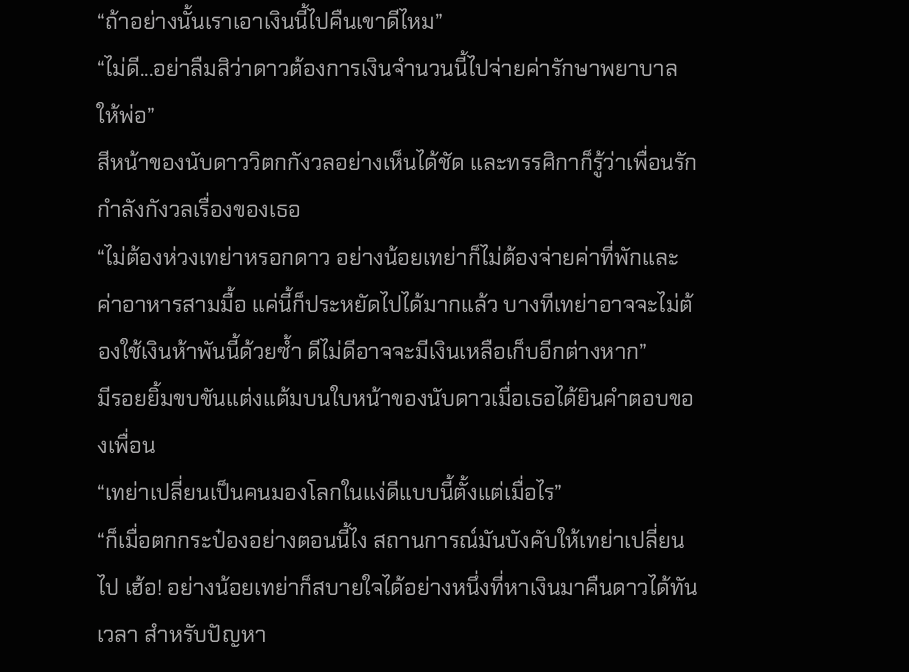“ถ้าอย่างนั้นเราเอาเงินนี้ไปคืนเขาดีไหม”
“ไม่ดี...อย่าลืมสิว่าดาวต้องการเงินจำนวนนี้ไปจ่ายค่ารักษาพยาบาลให้พ่อ”
สีหน้าของนับดาววิตกกังวลอย่างเห็นได้ชัด และทรรศิกาก็รู้ว่าเพื่อนรักกำลังกังวลเรื่องของเธอ
“ไม่ต้องห่วงเทย่าหรอกดาว อย่างน้อยเทย่าก็ไม่ต้องจ่ายค่าที่พักและค่าอาหารสามมื้อ แค่นี้ก็ประหยัดไปได้มากแล้ว บางทีเทย่าอาจจะไม่ต้องใช้เงินห้าพันนี้ด้วยซ้ำ ดีไม่ดีอาจจะมีเงินเหลือเก็บอีกต่างหาก”
มีรอยยิ้มขบขันแต่งแต้มบนใบหน้าของนับดาวเมื่อเธอได้ยินคำตอบของเพื่อน
“เทย่าเปลี่ยนเป็นคนมองโลกในแง่ดีแบบนี้ตั้งแต่เมื่อไร”
“ก็เมื่อตกกระป๋องอย่างตอนนี้ไง สถานการณ์มันบังคับให้เทย่าเปลี่ยนไป เฮ้อ! อย่างน้อยเทย่าก็สบายใจได้อย่างหนึ่งที่หาเงินมาคืนดาวได้ทันเวลา สำหรับปัญหา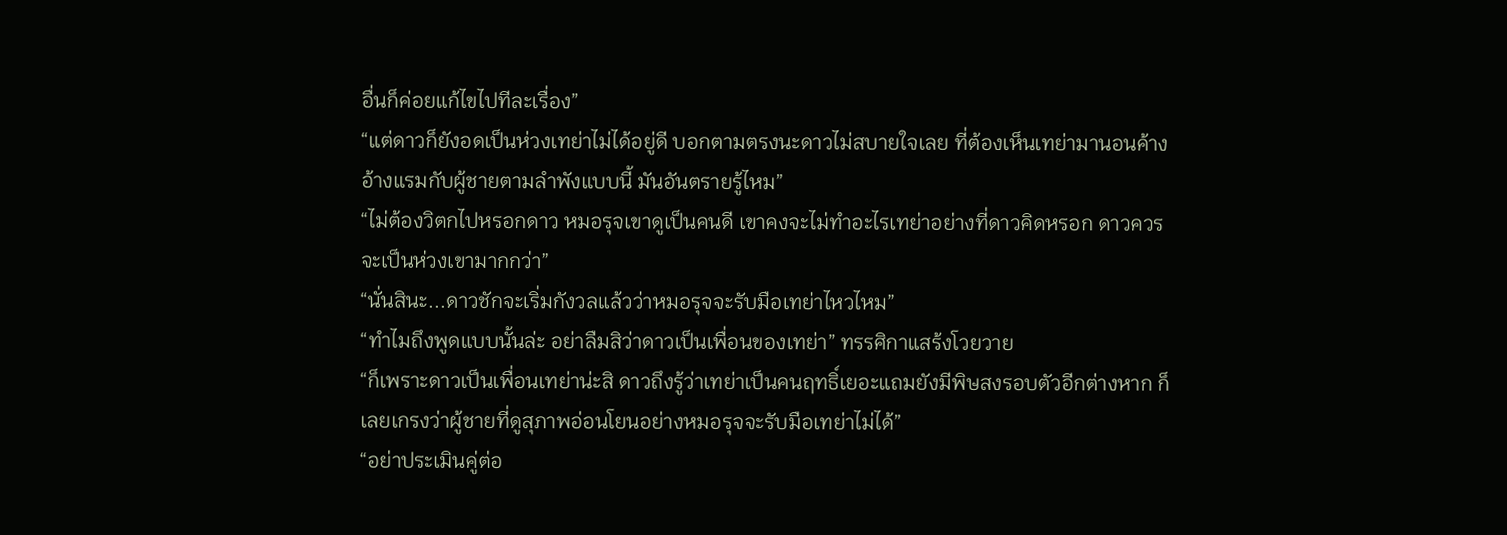อื่นก็ค่อยแก้ไขไปทีละเรื่อง”
“แต่ดาวก็ยังอดเป็นห่วงเทย่าไม่ได้อยู่ดี บอกตามตรงนะดาวไม่สบายใจเลย ที่ต้องเห็นเทย่ามานอนค้างอ้างแรมกับผู้ชายตามลำพังแบบนี้ มันอันตรายรู้ไหม”
“ไม่ต้องวิตกไปหรอกดาว หมอรุจเขาดูเป็นคนดี เขาคงจะไม่ทำอะไรเทย่าอย่างที่ดาวคิดหรอก ดาวควรจะเป็นห่วงเขามากกว่า”
“นั่นสินะ...ดาวชักจะเริ่มกังวลแล้วว่าหมอรุจจะรับมือเทย่าไหวไหม”
“ทำไมถึงพูดแบบนั้นล่ะ อย่าลืมสิว่าดาวเป็นเพื่อนของเทย่า” ทรรศิกาแสร้งโวยวาย
“ก็เพราะดาวเป็นเพื่อนเทย่าน่ะสิ ดาวถึงรู้ว่าเทย่าเป็นคนฤทธิ์เยอะแถมยังมีพิษสงรอบตัวอีกต่างหาก ก็เลยเกรงว่าผู้ชายที่ดูสุภาพอ่อนโยนอย่างหมอรุจจะรับมือเทย่าไม่ได้”
“อย่าประเมินคู่ต่อ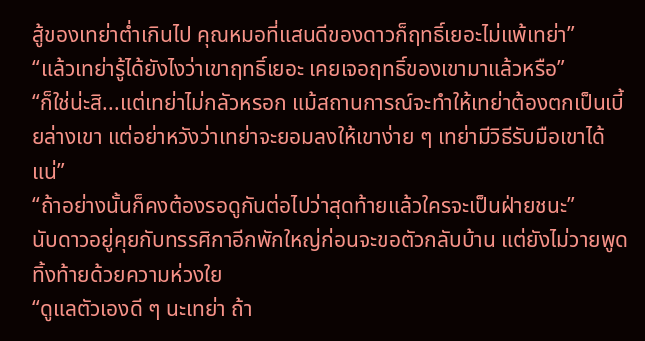สู้ของเทย่าต่ำเกินไป คุณหมอที่แสนดีของดาวก็ฤทธิ์เยอะไม่แพ้เทย่า”
“แล้วเทย่ารู้ได้ยังไงว่าเขาฤทธิ์เยอะ เคยเจอฤทธิ์ของเขามาแล้วหรือ”
“ก็ใช่น่ะสิ...แต่เทย่าไม่กลัวหรอก แม้สถานการณ์จะทำให้เทย่าต้องตกเป็นเบี้ยล่างเขา แต่อย่าหวังว่าเทย่าจะยอมลงให้เขาง่าย ๆ เทย่ามีวิธีรับมือเขาได้แน่”
“ถ้าอย่างนั้นก็คงต้องรอดูกันต่อไปว่าสุดท้ายแล้วใครจะเป็นฝ่ายชนะ”
นับดาวอยู่คุยกับทรรศิกาอีกพักใหญ่ก่อนจะขอตัวกลับบ้าน แต่ยังไม่วายพูดทิ้งท้ายด้วยความห่วงใย
“ดูแลตัวเองดี ๆ นะเทย่า ถ้า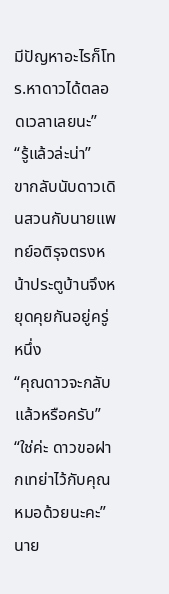มีปัญหาอะไรก็โทร.หาดาวได้ตลอดเวลาเลยนะ”
“รู้แล้วล่ะน่า”
ขากลับนับดาวเดินสวนกับนายแพทย์อติรุจตรงหน้าประตูบ้านจึงหยุดคุยกันอยู่ครู่หนึ่ง
“คุณดาวจะกลับแล้วหรือครับ”
“ใช่ค่ะ ดาวขอฝากเทย่าไว้กับคุณหมอด้วยนะคะ”
นาย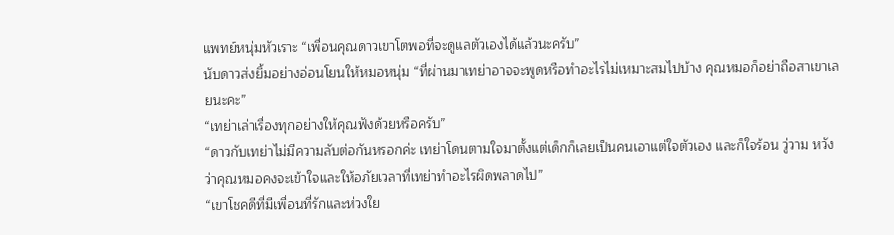แพทย์หนุ่มหัวเราะ “เพื่อนคุณดาวเขาโตพอที่จะดูแลตัวเองได้แล้วนะครับ”
นับดาวส่งยิ้มอย่างอ่อนโยนให้หมอหนุ่ม “ที่ผ่านมาเทย่าอาจจะพูดหรือทำอะไรไม่เหมาะสมไปบ้าง คุณหมอก็อย่าถือสาเขาเลยนะคะ”
“เทย่าเล่าเรื่องทุกอย่างให้คุณฟังด้วยหรือครับ”
“ดาวกับเทย่าไม่มีความลับต่อกันหรอกค่ะ เทย่าโดนตามใจมาตั้งแต่เด็กก็เลยเป็นคนเอาแต่ใจตัวเอง และก็ใจร้อน วู่วาม หวังว่าคุณหมอคงจะเข้าใจและให้อภัยเวลาที่เทย่าทำอะไรผิดพลาดไป”
“เขาโชคดีที่มีเพื่อนที่รักและห่วงใย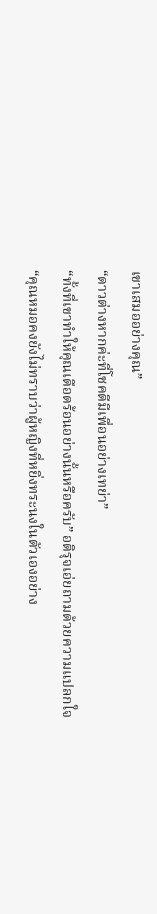เขาเสมออย่างคุณ”
“ดาวต่างหากค่ะที่โชคดีมีเพื่อนอย่างเทย่า”
“ทั้งที่เขาทำให้คุณเดือดร้อนอย่างนั้นหรือครับ” อติรุจเอ่ยถามด้วยความแปลกใจ
“คุณหมอคงยังไม่ทราบว่าผู้หญิงที่หยิ่งทระนงในตัวเองอย่าง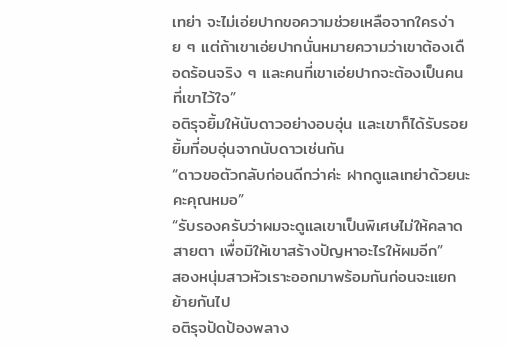เทย่า จะไม่เอ่ยปากขอความช่วยเหลือจากใครง่าย ๆ แต่ถ้าเขาเอ่ยปากนั่นหมายความว่าเขาต้องเดือดร้อนจริง ๆ และคนที่เขาเอ่ยปากจะต้องเป็นคนที่เขาไว้ใจ”
อติรุจยิ้มให้นับดาวอย่างอบอุ่น และเขาก็ได้รับรอยยิ้มที่อบอุ่นจากนับดาวเช่นกัน
“ดาวขอตัวกลับก่อนดีกว่าค่ะ ฝากดูแลเทย่าด้วยนะคะคุณหมอ”
“รับรองครับว่าผมจะดูแลเขาเป็นพิเศษไม่ให้คลาดสายตา เพื่อมิให้เขาสร้างปัญหาอะไรให้ผมอีก”
สองหนุ่มสาวหัวเราะออกมาพร้อมกันก่อนจะแยกย้ายกันไป
อติรุจปัดป้องพลาง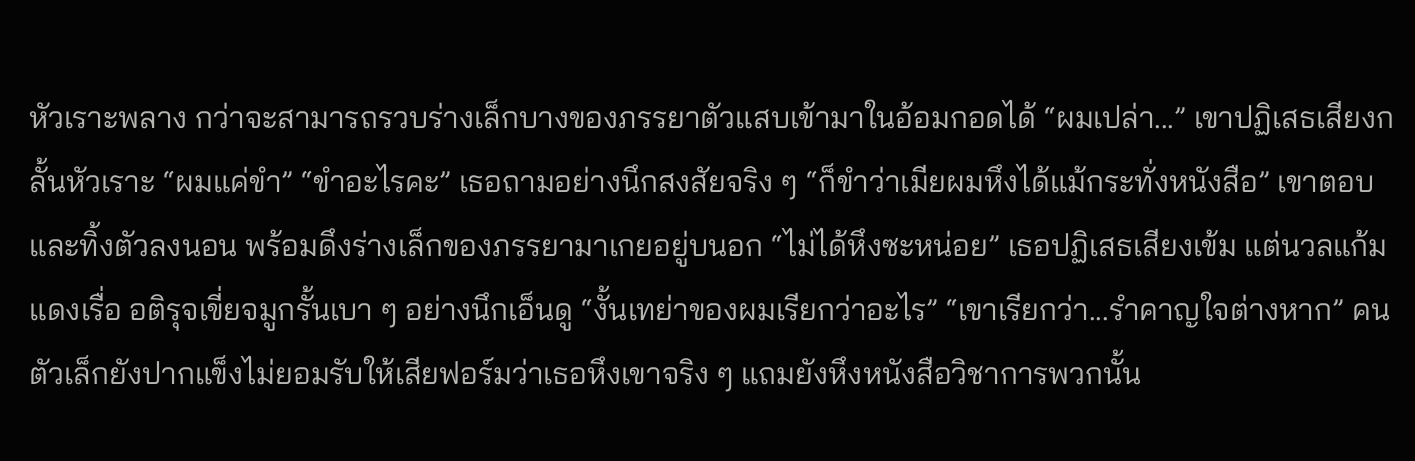หัวเราะพลาง กว่าจะสามารถรวบร่างเล็กบางของภรรยาตัวแสบเข้ามาในอ้อมกอดได้ “ผมเปล่า...” เขาปฏิเสธเสียงกลั้นหัวเราะ “ผมแค่ขำ” “ขำอะไรคะ” เธอถามอย่างนึกสงสัยจริง ๆ “ก็ขำว่าเมียผมหึงได้แม้กระทั่งหนังสือ” เขาตอบ และทิ้งตัวลงนอน พร้อมดึงร่างเล็กของภรรยามาเกยอยู่บนอก “ไม่ได้หึงซะหน่อย” เธอปฏิเสธเสียงเข้ม แต่นวลแก้มแดงเรื่อ อติรุจเขี่ยจมูกรั้นเบา ๆ อย่างนึกเอ็นดู “งั้นเทย่าของผมเรียกว่าอะไร” “เขาเรียกว่า...รำคาญใจต่างหาก” คนตัวเล็กยังปากแข็งไม่ยอมรับให้เสียฟอร์มว่าเธอหึงเขาจริง ๆ แถมยังหึงหนังสือวิชาการพวกนั้น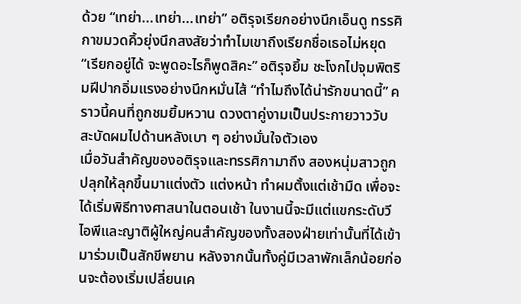ด้วย “เทย่า...เทย่า...เทย่า” อติรุจเรียกอย่างนึกเอ็นดู ทรรศิกาขมวดคิ้วยุ่งนึกสงสัยว่าทำไมเขาถึงเรียกชื่อเธอไม่หยุด “เรียกอยู่ได้ จะพูดอะไรก็พูดสิคะ” อติรุจยิ้ม ชะโงกไปจุมพิตริมฝีปากอิ่มแรงอย่างนึกหมั่นไส้ “ทำไมถึงได้น่ารักขนาดนี้” คราวนี้คนที่ถูกชมยิ้มหวาน ดวงตาคู่งามเป็นประกายวาววับ สะบัดผมไปด้านหลังเบา ๆ อย่างมั่นใจตัวเอง
เมื่อวันสำคัญของอติรุจและทรรศิกามาถึง สองหนุ่มสาวถูกปลุกให้ลุกขึ้นมาแต่งตัว แต่งหน้า ทำผมตั้งแต่เช้ามืด เพื่อจะได้เริ่มพิธีทางศาสนาในตอนเช้า ในงานนี้จะมีแต่แขกระดับวีไอพีและญาติผู้ใหญ่คนสำคัญของทั้งสองฝ่ายเท่านั้นที่ได้เข้ามาร่วมเป็นสักขีพยาน หลังจากนั้นทั้งคู่มีเวลาพักเล็กน้อยก่อนจะต้องเริ่มเปลี่ยนเค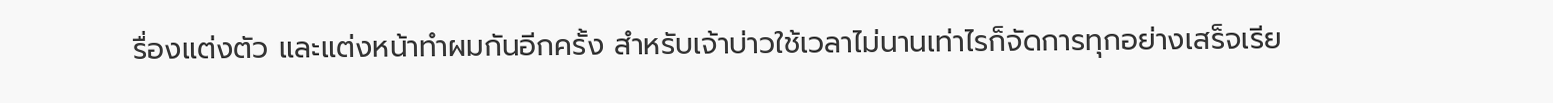รื่องแต่งตัว และแต่งหน้าทำผมกันอีกครั้ง สำหรับเจ้าบ่าวใช้เวลาไม่นานเท่าไรก็จัดการทุกอย่างเสร็จเรีย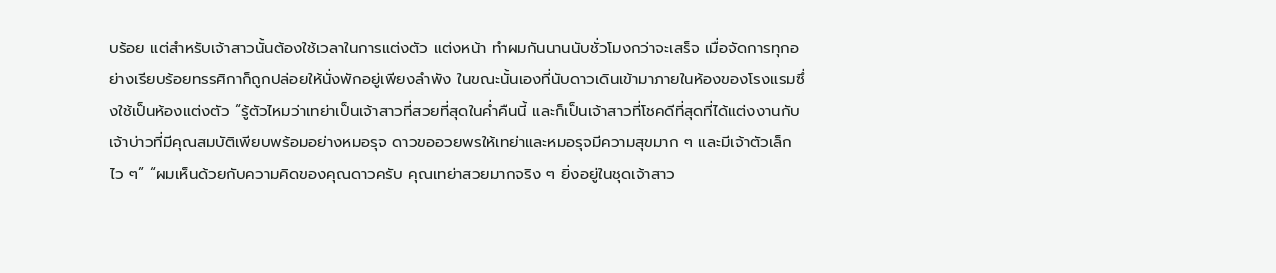บร้อย แต่สำหรับเจ้าสาวนั้นต้องใช้เวลาในการแต่งตัว แต่งหน้า ทำผมกันนานนับชั่วโมงกว่าจะเสร็จ เมื่อจัดการทุกอย่างเรียบร้อยทรรศิกาก็ถูกปล่อยให้นั่งพักอยู่เพียงลำพัง ในขณะนั้นเองที่นับดาวเดินเข้ามาภายในห้องของโรงแรมซึ่งใช้เป็นห้องแต่งตัว “รู้ตัวไหมว่าเทย่าเป็นเจ้าสาวที่สวยที่สุดในค่ำคืนนี้ และก็เป็นเจ้าสาวที่โชคดีที่สุดที่ได้แต่งงานกับเจ้าบ่าวที่มีคุณสมบัติเพียบพร้อมอย่างหมอรุจ ดาวขออวยพรให้เทย่าและหมอรุจมีความสุขมาก ๆ และมีเจ้าตัวเล็กไว ๆ” “ผมเห็นด้วยกับความคิดของคุณดาวครับ คุณเทย่าสวยมากจริง ๆ ยิ่งอยู่ในชุดเจ้าสาว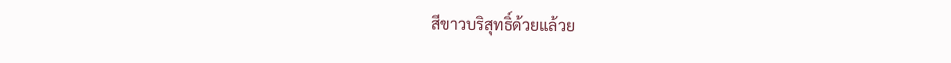สีขาวบริสุทธิ์ด้วยแล้วย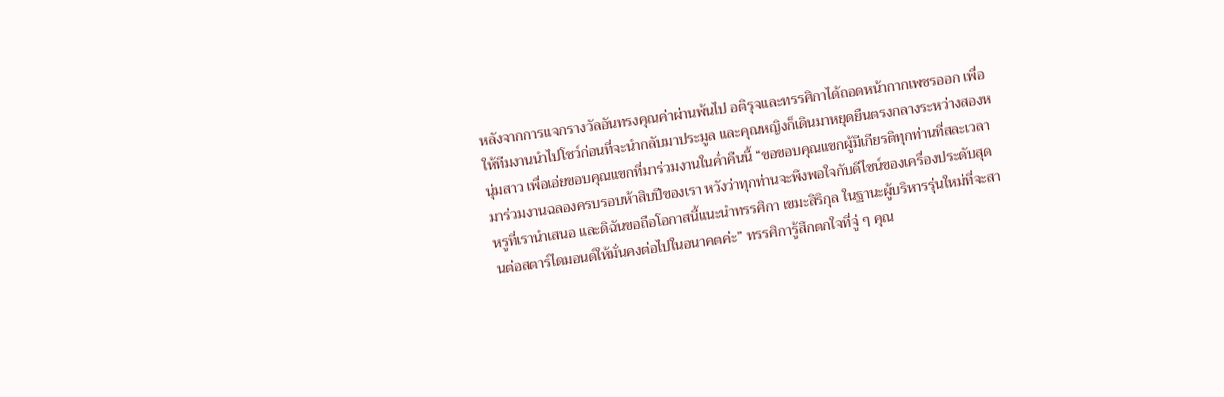หลังจากการแจกรางวัลอันทรงคุณค่าผ่านพ้นไป อติรุจและทรรศิกาได้ถอดหน้ากากเพชรออก เพื่อให้ทีมงานนำไปโชว์ก่อนที่จะนำกลับมาประมูล และคุณหญิงก็เดินมาหยุดยืนตรงกลางระหว่างสองหนุ่มสาว เพื่อเอ่ยขอบคุณแขกที่มาร่วมงานในค่ำคืนนี้ “ขอขอบคุณแขกผู้มีเกียรติทุกท่านที่สละเวลามาร่วมงานฉลองครบรอบห้าสิบปีของเรา หวังว่าทุกท่านจะพึงพอใจกับดีไซน์ของเครื่องประดับสุดหรูที่เรานำเสนอ และดิฉันขอถือโอกาสนี้แนะนำทรรศิกา เขมะสิริกุล ในฐานะผู้บริหารรุ่นใหม่ที่จะสานต่อสตาร์ไดมอนด์ให้มั่นคงต่อไปในอนาคตค่ะ” ทรรศิการู้สึกตกใจที่จู่ ๆ คุณ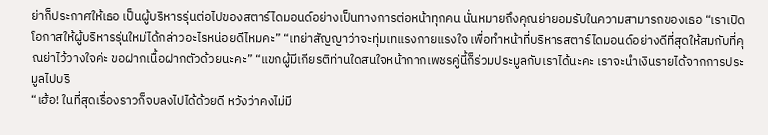ย่าก็ประกาศให้เธอ เป็นผู้บริหารรุ่นต่อไปของสตาร์ไดมอนด์อย่างเป็นทางการต่อหน้าทุกคน นั่นหมายถึงคุณย่ายอมรับในความสามารถของเธอ “เราเปิดโอกาสให้ผู้บริหารรุ่นใหม่ได้กล่าวอะไรหน่อยดีไหมคะ” “เทย่าสัญญาว่าจะทุ่มเทแรงกายแรงใจ เพื่อทำหน้าที่บริหารสตาร์ไดมอนด์อย่างดีที่สุดให้สมกับที่คุณย่าไว้วางใจค่ะ ขอฝากเนื้อฝากตัวด้วยนะคะ” “แขกผู้มีเกียรติท่านใดสนใจหน้ากากเพชรคู่นี้ก็ร่วมประมูลกับเราได้นะคะ เราจะนำเงินรายได้จากการประมูลไปบริ
“เฮ้อ! ในที่สุดเรื่องราวก็จบลงไปได้ด้วยดี หวังว่าคงไม่มี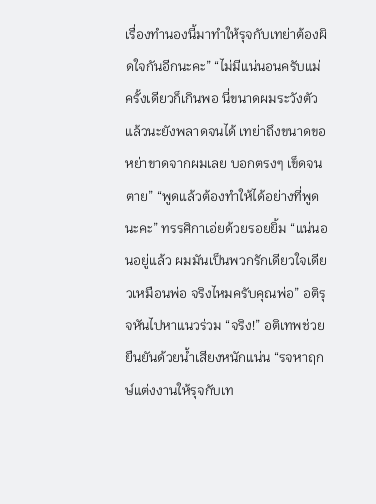เรื่องทำนองนี้มาทำให้รุจกับเทย่าต้องผิดใจกันอีกนะคะ” “ไม่มีแน่นอนครับแม่ ครั้งเดียวก็เกินพอ นี่ขนาดผมระวังตัวแล้วนะยังพลาดจนได้ เทย่าถึงขนาดขอหย่าขาดจากผมเลย บอกตรงๆ เข็ดจนตาย” “พูดแล้วต้องทำให้ได้อย่างที่พูดนะคะ” ทรรศิกาเอ่ยด้วยรอยยิ้ม “แน่นอนอยู่แล้ว ผมมันเป็นพวกรักเดียวใจเดียวเหมือนพ่อ จริงไหมครับคุณพ่อ” อติรุจหันไปหาแนวร่วม “จริง!” อติเทพช่วยยืนยันด้วยน้ำเสียงหนักแน่น “รจหาฤกษ์แต่งงานให้รุจกับเท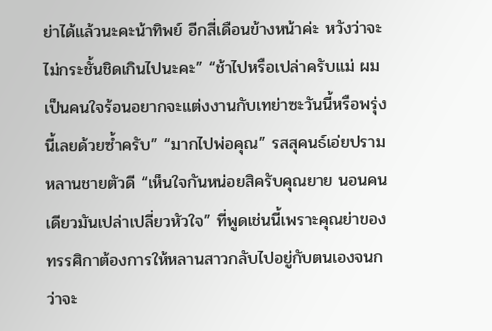ย่าได้แล้วนะคะน้าทิพย์ อีกสี่เดือนข้างหน้าค่ะ หวังว่าจะไม่กระชั้นชิดเกินไปนะคะ” “ช้าไปหรือเปล่าครับแม่ ผมเป็นคนใจร้อนอยากจะแต่งงานกับเทย่าซะวันนี้หรือพรุ่งนี้เลยด้วยซ้ำครับ” “มากไปพ่อคุณ” รสสุคนธ์เอ่ยปรามหลานชายตัวดี “เห็นใจกันหน่อยสิครับคุณยาย นอนคนเดียวมันเปล่าเปลี่ยวหัวใจ” ที่พูดเช่นนี้เพราะคุณย่าของทรรศิกาต้องการให้หลานสาวกลับไปอยู่กับตนเองจนกว่าจะ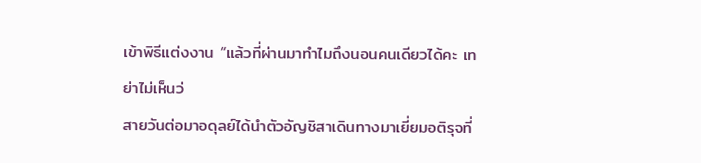เข้าพิธีแต่งงาน “แล้วที่ผ่านมาทำไมถึงนอนคนเดียวได้คะ เทย่าไม่เห็นว่
สายวันต่อมาอดุลย์ได้นำตัวอัญชิสาเดินทางมาเยี่ยมอติรุจที่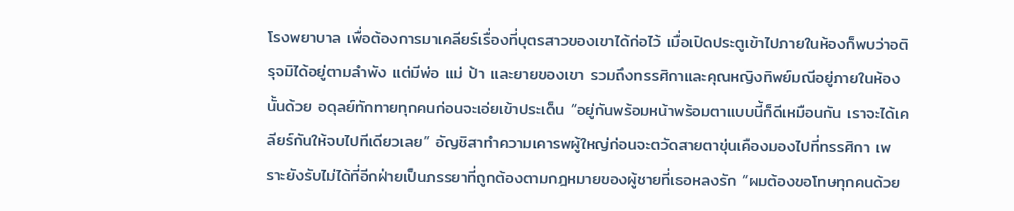โรงพยาบาล เพื่อต้องการมาเคลียร์เรื่องที่บุตรสาวของเขาได้ก่อไว้ เมื่อเปิดประตูเข้าไปภายในห้องก็พบว่าอติรุจมิได้อยู่ตามลำพัง แต่มีพ่อ แม่ ป้า และยายของเขา รวมถึงทรรศิกาและคุณหญิงทิพย์มณีอยู่ภายในห้องนั้นด้วย อดุลย์ทักทายทุกคนก่อนจะเอ่ยเข้าประเด็น “อยู่กันพร้อมหน้าพร้อมตาแบบนี้ก็ดีเหมือนกัน เราจะได้เคลียร์กันให้จบไปทีเดียวเลย” อัญชิสาทำความเคารพผู้ใหญ่ก่อนจะตวัดสายตาขุ่นเคืองมองไปที่ทรรศิกา เพราะยังรับไม่ได้ที่อีกฝ่ายเป็นภรรยาที่ถูกต้องตามกฎหมายของผู้ชายที่เธอหลงรัก “ผมต้องขอโทษทุกคนด้วย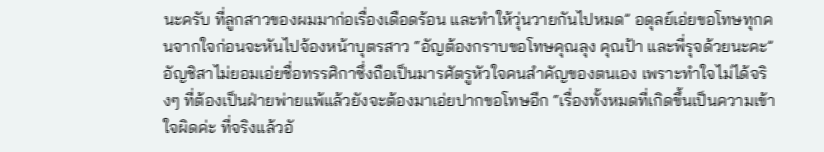นะครับ ที่ลูกสาวของผมมาก่อเรื่องเดือดร้อน และทำให้วุ่นวายกันไปหมด” อดุลย์เอ่ยขอโทษทุกคนจากใจก่อนจะหันไปจ้องหน้าบุตรสาว “อัญต้องกราบขอโทษคุณลุง คุณป้า และพี่รุจด้วยนะคะ” อัญชิสาไม่ยอมเอ่ยชื่อทรรศิกาซึ่งถือเป็นมารศัตรูหัวใจคนสำคัญของตนเอง เพราะทำใจไม่ได้จริงๆ ที่ต้องเป็นฝ่ายพ่ายแพ้แล้วยังจะต้องมาเอ่ยปากขอโทษอีก “เรื่องทั้งหมดที่เกิดขึ้นเป็นความเข้าใจผิดค่ะ ที่จริงแล้วอั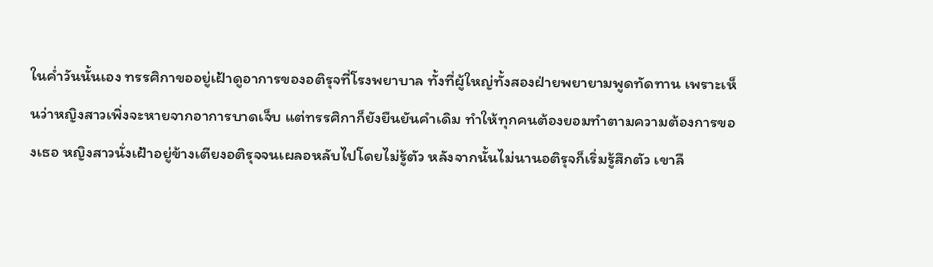ในค่ำวันนั้นเอง ทรรศิกาขออยู่เฝ้าดูอาการของอติรุจที่โรงพยาบาล ทั้งที่ผู้ใหญ่ทั้งสองฝ่ายพยายามพูดทัดทาน เพราะเห็นว่าหญิงสาวเพิ่งจะหายจากอาการบาดเจ็บ แต่ทรรศิกาก็ยังยืนยันคำเดิม ทำให้ทุกคนต้องยอมทำตามความต้องการของเธอ หญิงสาวนั่งเฝ้าอยู่ข้างเตียงอติรุจจนเผลอหลับไปโดยไม่รู้ตัว หลังจากนั้นไม่นานอติรุจก็เริ่มรู้สึกตัว เขาลื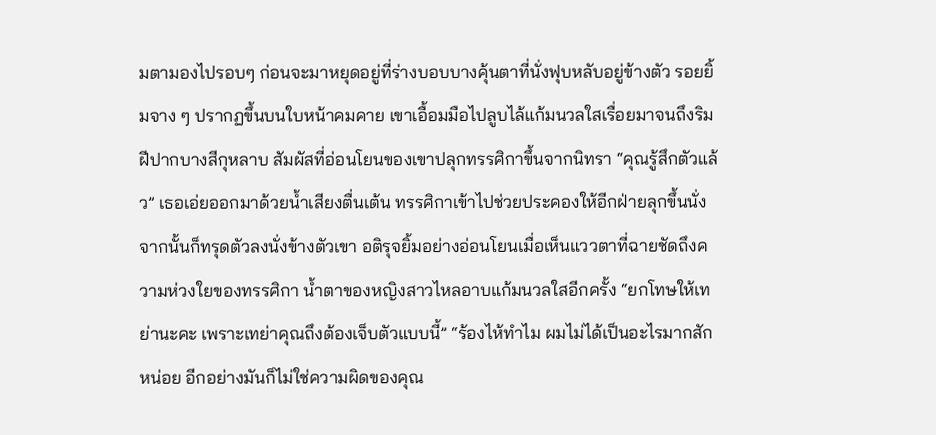มตามองไปรอบๆ ก่อนจะมาหยุดอยู่ที่ร่างบอบบางคุ้นตาที่นั่งฟุบหลับอยู่ข้างตัว รอยยิ้มจาง ๆ ปรากฏขึ้นบนใบหน้าคมคาย เขาเอื้อมมือไปลูบไล้แก้มนวลใสเรื่อยมาจนถึงริมฝีปากบางสีกุหลาบ สัมผัสที่อ่อนโยนของเขาปลุกทรรศิกาขึ้นจากนิทรา “คุณรู้สึกตัวแล้ว” เธอเอ่ยออกมาด้วยน้ำเสียงตื่นเต้น ทรรศิกาเข้าไปช่วยประคองให้อีกฝ่ายลุกขึ้นนั่ง จากนั้นก็ทรุดตัวลงนั่งข้างตัวเขา อติรุจยิ้มอย่างอ่อนโยนเมื่อเห็นแววตาที่ฉายชัดถึงความห่วงใยของทรรศิกา น้ำตาของหญิงสาวไหลอาบแก้มนวลใสอีกครั้ง “ยกโทษให้เทย่านะคะ เพราะเทย่าคุณถึงต้องเจ็บตัวแบบนี้” “ร้องไห้ทำไม ผมไม่ได้เป็นอะไรมากสักหน่อย อีกอย่างมันก็ไม่ใช่ความผิดของคุณ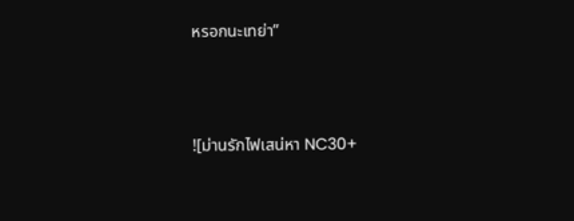หรอกนะเทย่า”




![ม่านรักไฟเสน่หา NC30+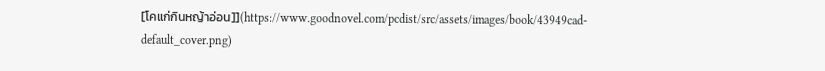[โคแก่กินหญ้าอ่อน]](https://www.goodnovel.com/pcdist/src/assets/images/book/43949cad-default_cover.png)